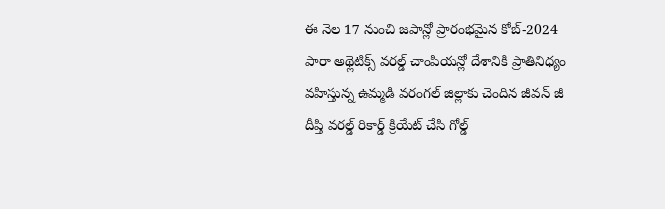ఈ నెల 17 నుంచి జపాన్లో ప్రారంభమైన కోబ్-2024 పారా అథ్లెటిక్స్ వరల్డ్ చాంపియన్లో దేశానికి ప్రాతినిధ్యం వహిస్తున్న ఉమ్మడి వరంగల్ జిల్లాకు చెందిన జీవన్ జీ దీప్తి వరల్డ్ రికార్డ్ క్రియేట్ చేసి గోల్డ్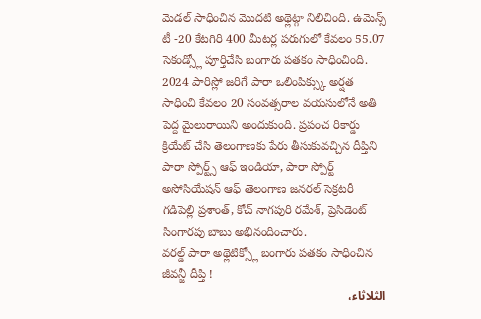మెడల్ సాధించిన మొదటి అథ్లెట్గా నిలిచింది. ఉమెన్స్ టీ -20 కేటగిరి 400 మీటర్ల పరుగులో కేవలం 55.07 సెకండ్స్లో పూర్తిచేసి బంగారు పతకం సాధించింది. 2024 పారిస్లో జరిగే పారా ఒలింపిక్స్కు అర్షత సాధించి కేవలం 20 సంవత్సరాల వయసులోనే అతి పెద్ద మైలురాయిని అందుకుంది. ప్రపంచ రికార్డు క్రియేట్ చేసి తెలంగాణకు పేరు తీసుకువచ్చిన దీప్తిని పారా స్పోర్ట్స్ ఆఫ్ ఇండియా, పారా స్పోర్ట్ అసోసియేషన్ ఆఫ్ తెలంగాణ జనరల్ సెక్రటరీ గడిపెల్లి ప్రశాంత్, కోచ్ నాగపురి రమేశ్, ప్రెసిడెంట్ సింగారపు బాబు అభినందించారు.
వరల్డ్ పారా అథ్లెటిక్స్లో బంగారు పతకం సాధించిన జీవన్జీ దీప్తి !
الثلاثاء،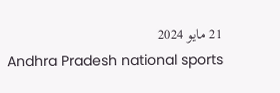21 مايو 2024
Andhra Pradesh national sports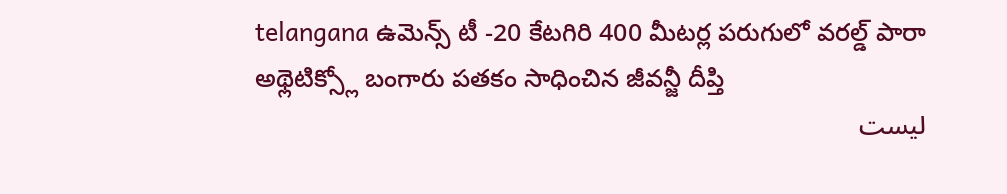telangana ఉమెన్స్ టీ -20 కేటగిరి 400 మీటర్ల పరుగులో వరల్డ్ పారా అథ్లెటిక్స్లో బంగారు పతకం సాధించిన జీవన్జీ దీప్తి
ليست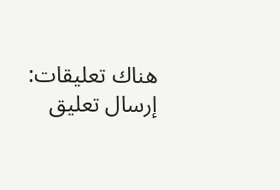هناك تعليقات:
إرسال تعليق